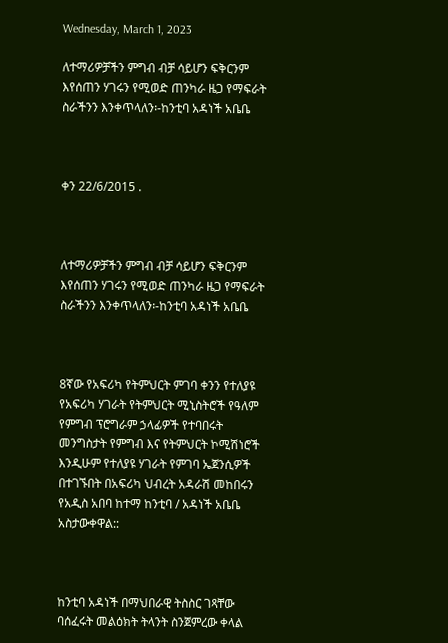Wednesday, March 1, 2023

ለተማሪዎቻችን ምግብ ብቻ ሳይሆን ፍቅርንም እየሰጠን ሃገሩን የሚወድ ጠንካራ ዜጋ የማፍራት ስራችንን እንቀጥላለን፡-ከንቲባ አዳነች አቤቤ



ቀን 22/6/2015 .



ለተማሪዎቻችን ምግብ ብቻ ሳይሆን ፍቅርንም እየሰጠን ሃገሩን የሚወድ ጠንካራ ዜጋ የማፍራት ስራችንን እንቀጥላለን፡-ከንቲባ አዳነች አቤቤ



8ኛው የአፍሪካ የትምህርት ምገባ ቀንን የተለያዩ የአፍሪካ ሃገራት የትምህርት ሚኒስትሮች የዓለም የምግብ ፕሮግራም ኃላፊዎች የተባበሩት መንግስታት የምግብ እና የትምህርት ኮሚሽነሮች እንዲሁም የተለያዩ ሃገራት የምገባ ኤጀንሲዎች በተገኙበት በአፍሪካ ህብረት አዳራሽ መከበሩን የአዲስ አበባ ከተማ ከንቲባ / አዳነች አቤቤ አስታውቀዋል::



ከንቲባ አዳነች በማህበራዊ ትስስር ገጻቸው ባሰፈሩት መልዕክት ትላንት ስንጀምረው ቀላል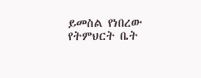ይመስል የነበረው የትምህርት ቤት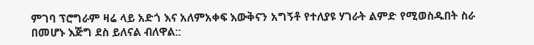ምገባ ፕሮግራም ዛሬ ላይ አድጎ እና አለምአቀፍ እውቅናን አግኝቶ የተለያዩ ሃገራት ልምድ የሚወስዱበት ስራ በመሆኑ እጅግ ደስ ይለናል ብለዋል::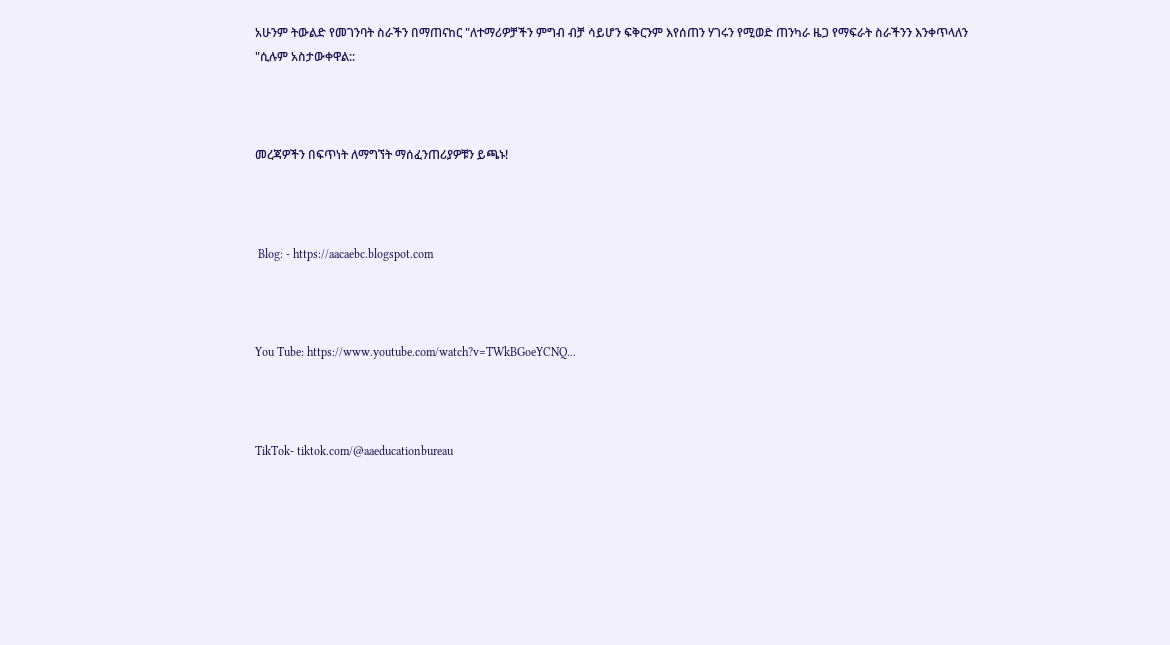አሁንም ትውልድ የመገንባት ስራችን በማጠናከር "ለተማሪዎቻችን ምግብ ብቻ ሳይሆን ፍቅርንም እየሰጠን ሃገሩን የሚወድ ጠንካራ ዜጋ የማፍራት ስራችንን እንቀጥላለን "ሲሉም አስታውቀዋል::



መረጃዎችን በፍጥነት ለማግኘት ማሰፈንጠሪያዎቹን ይጫኑ!



 Blog: - https://aacaebc.blogspot.com



You Tube: https://www.youtube.com/watch?v=TWkBGoeYCNQ...



TikTok- tiktok.com/@aaeducationbureau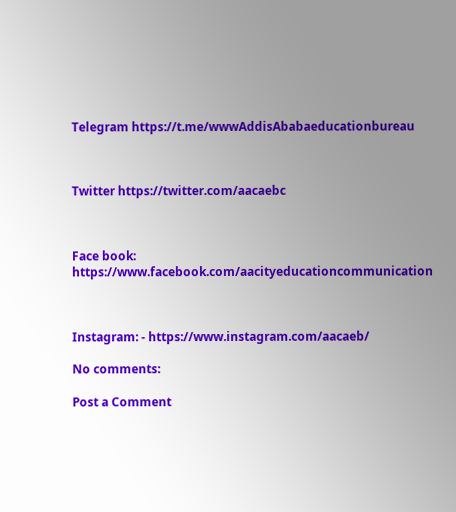Telegram https://t.me/wwwAddisAbabaeducationbureau



Twitter https://twitter.com/aacaebc



Face book: https://www.facebook.com/aacityeducationcommunication



Instagram: - https://www.instagram.com/aacaeb/

No comments:

Post a Comment